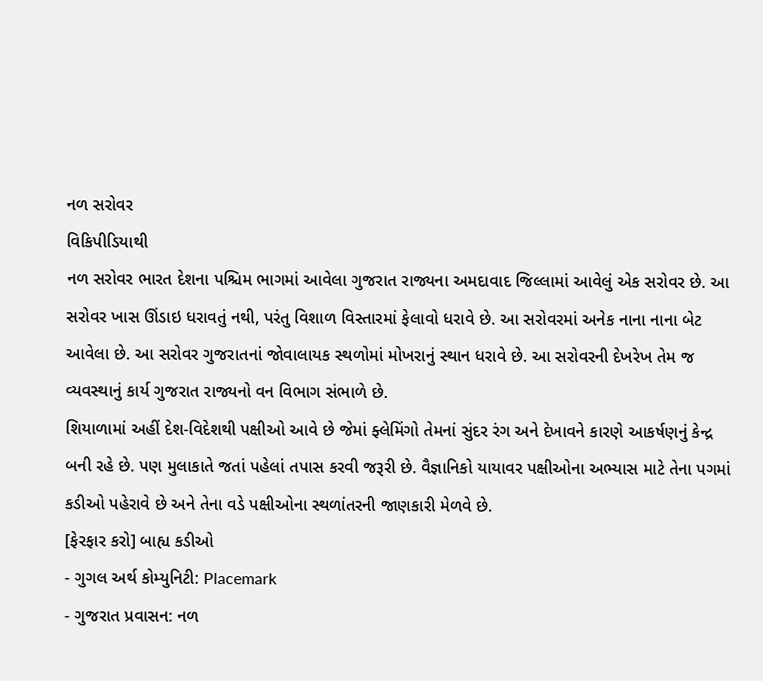નળ સરોવર
વિકિપીડિયાથી
નળ સરોવર ભારત દેશના પશ્ચિમ ભાગમાં આવેલા ગુજરાત રાજ્યના અમદાવાદ જિલ્લામાં આવેલું એક સરોવર છે. આ સરોવર ખાસ ઊંડાઇ ધરાવતું નથી, પરંતુ વિશાળ વિસ્તારમાં ફેલાવો ધરાવે છે. આ સરોવરમાં અનેક નાના નાના બેટ આવેલા છે. આ સરોવર ગુજરાતનાં જોવાલાયક સ્થળોમાં મોખરાનું સ્થાન ધરાવે છે. આ સરોવરની દેખરેખ તેમ જ વ્યવસ્થાનું કાર્ય ગુજરાત રાજ્યનો વન વિભાગ સંભાળે છે.
શિયાળામાં અહીં દેશ-વિદેશથી પક્ષીઓ આવે છે જેમાં ફ્લેમિંગો તેમનાં સુંદર રંગ અને દેખાવને કારણે આકર્ષણનું કેન્દ્ર બની રહે છે. પણ મુલાકાતે જતાં પહેલાં તપાસ કરવી જરૂરી છે. વૈજ્ઞાનિકો યાયાવર પક્ષીઓના અભ્યાસ માટે તેના પગમાં કડીઓ પહેરાવે છે અને તેના વડે પક્ષીઓના સ્થળાંતરની જાણકારી મેળવે છે.
[ફેરફાર કરો] બાહ્ય કડીઓ
- ગુગલ અર્થ કોમ્યુનિટી: Placemark
- ગુજરાત પ્રવાસન: નળ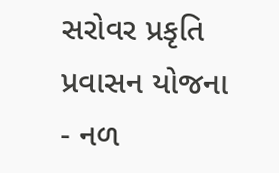સરોવર પ્રકૃતિ પ્રવાસન યોજના
- નળ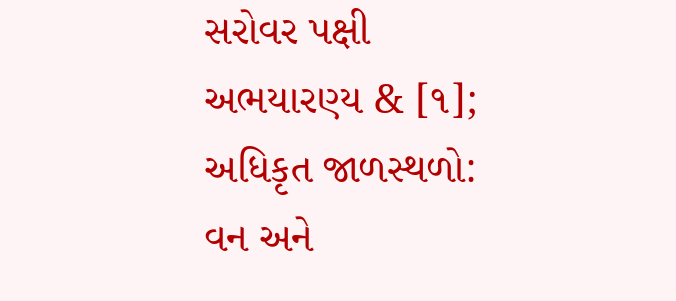સરોવર પક્ષી અભયારણ્ય & [૧]; અધિકૃત જાળસ્થળો: વન અને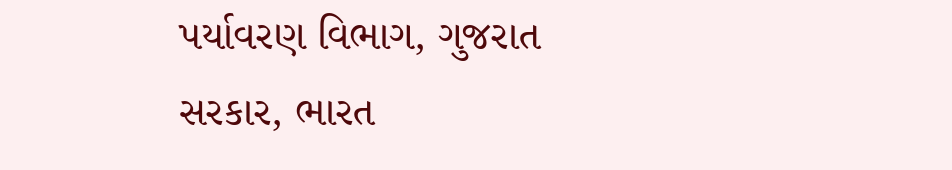પર્યાવરણ વિભાગ, ગુજરાત સરકાર, ભારત